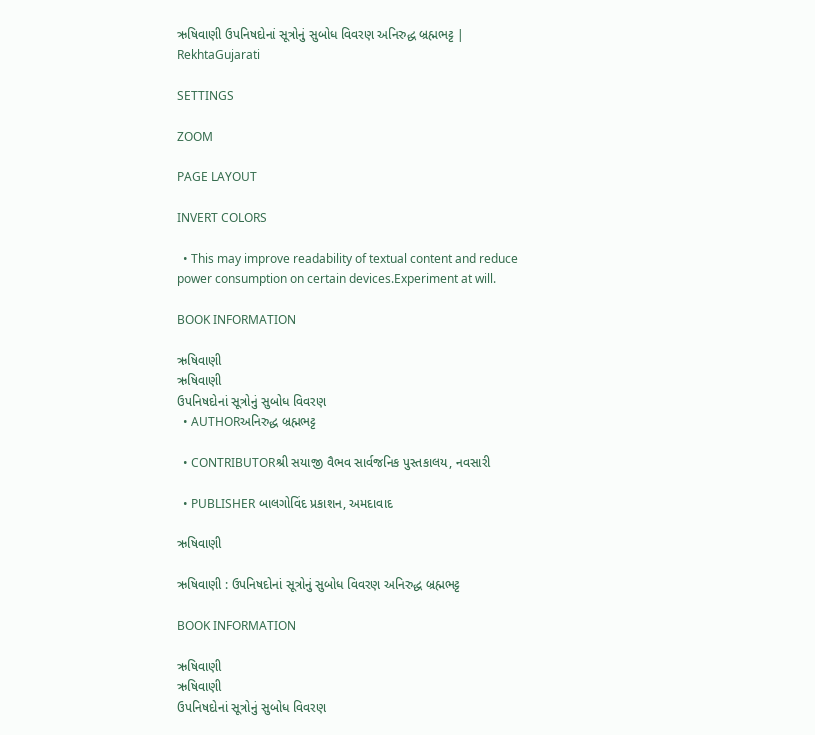ઋષિવાણી ઉપનિષદોનાં સૂત્રોનું સુબોધ વિવરણ અનિરુદ્ધ બ્રહ્મભટ્ટ | RekhtaGujarati

SETTINGS

ZOOM

PAGE LAYOUT

INVERT COLORS

  • This may improve readability of textual content and reduce power consumption on certain devices.Experiment at will.

BOOK INFORMATION

ઋષિવાણી
ઋષિવાણી
ઉપનિષદોનાં સૂત્રોનું સુબોધ વિવરણ
  • AUTHORઅનિરુદ્ધ બ્રહ્મભટ્ટ

  • CONTRIBUTORશ્રી સયાજી વૈભવ સાર્વજનિક પુસ્તકાલય, નવસારી

  • PUBLISHER બાલગોવિંદ પ્રકાશન, અમદાવાદ

ઋષિવાણી

ઋષિવાણી : ઉપનિષદોનાં સૂત્રોનું સુબોધ વિવરણ અનિરુદ્ધ બ્રહ્મભટ્ટ

BOOK INFORMATION

ઋષિવાણી
ઋષિવાણી
ઉપનિષદોનાં સૂત્રોનું સુબોધ વિવરણ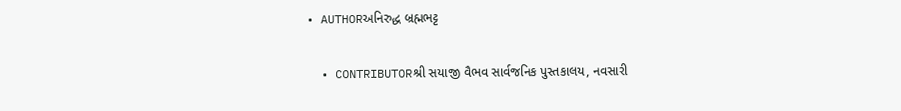• AUTHORઅનિરુદ્ધ બ્રહ્મભટ્ટ

  • CONTRIBUTORશ્રી સયાજી વૈભવ સાર્વજનિક પુસ્તકાલય, નવસારી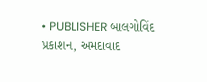• PUBLISHER બાલગોવિંદ પ્રકાશન, અમદાવાદ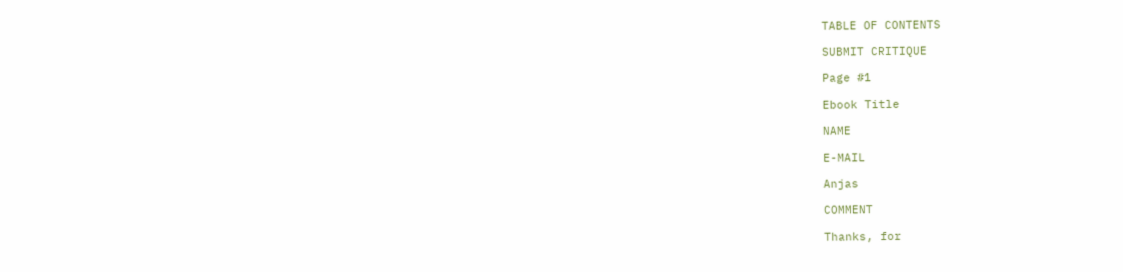TABLE OF CONTENTS

SUBMIT CRITIQUE

Page #1

Ebook Title

NAME

E-MAIL

Anjas

COMMENT

Thanks, for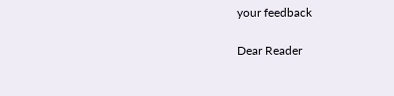your feedback

Dear Reader